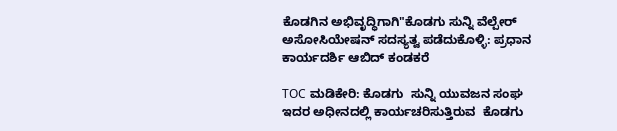ಕೊಡಗಿನ ಅಭಿವೃದ್ಧಿಗಾಗಿ"ಕೊಡಗು ಸುನ್ನಿ ವೆಲ್ಪೇರ್ ಅಸೋಸಿಯೇಷನ್ ಸದಸ್ಯತ್ವ ಪಡೆದುಕೊಳ್ಳಿ: ಪ್ರಧಾನ ಕಾರ್ಯದರ್ಶಿ ಆಬಿದ್ ಕಂಡಕರೆ

TOC ಮಡಿಕೇರಿ: ಕೊಡಗು  ಸುನ್ನಿ ಯುವಜನ ಸಂಘ ಇದರ ಅಧೀನದಲ್ಲಿ ಕಾರ್ಯಚರಿಸುತ್ತಿರುವ  ಕೊಡಗು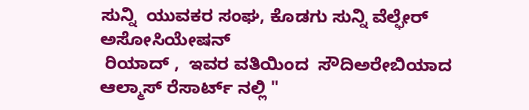ಸುನ್ನಿ  ಯುವಕರ ಸಂಘ, ಕೊಡಗು ಸುನ್ನಿ ವೆಲ್ಫೇರ್ ಅಸೋಸಿಯೇಷನ್
 ರಿಯಾದ್ ,  ಇವರ ವತಿಯಿಂದ  ಸೌದಿಅರೇಬಿಯಾದ  ಆಲ್ಮಾಸ್ ರೆಸಾರ್ಟ್ ನಲ್ಲಿ "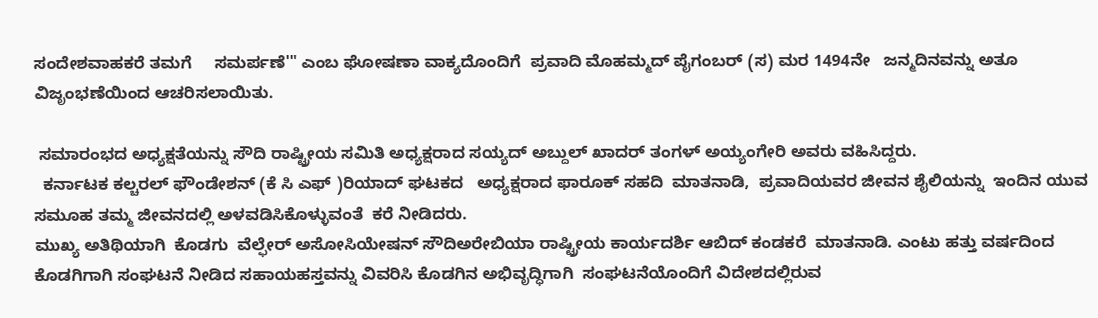ಸಂದೇಶವಾಹಕರೆ ತಮಗೆ     ಸಮರ್ಪಣೆ'" ಎಂಬ ಘೋಷಣಾ ವಾಕ್ಯದೊಂದಿಗೆ  ಪ್ರವಾದಿ ಮೊಹಮ್ಮದ್ ಪೈಗಂಬರ್ (ಸ) ಮರ 1494ನೇ   ಜನ್ಮದಿನವನ್ನು ಅತೂ  ವಿಜೃಂಭಣೆಯಿಂದ ಆಚರಿಸಲಾಯಿತು.

 ಸಮಾರಂಭದ ಅಧ್ಯಕ್ಷತೆಯನ್ನು ಸೌದಿ ರಾಷ್ಟ್ರೀಯ ಸಮಿತಿ ಅಧ್ಯಕ್ಷರಾದ ಸಯ್ಯದ್ ಅಬ್ದುಲ್ ಖಾದರ್ ತಂಗಳ್ ಅಯ್ಯಂಗೇರಿ ಅವರು ವಹಿಸಿದ್ದರು.
  ಕರ್ನಾಟಕ ಕಲ್ಚರಲ್ ಫೌಂಡೇಶನ್ (ಕೆ ಸಿ ಎಫ್ )ರಿಯಾದ್ ಘಟಕದ   ಅಧ್ಯಕ್ಷರಾದ ಫಾರೂಕ್ ಸಹದಿ  ಮಾತನಾಡಿ,  ಪ್ರವಾದಿಯವರ ಜೀವನ ಶೈಲಿಯನ್ನು  ಇಂದಿನ ಯುವ ಸಮೂಹ ತಮ್ಮ ಜೀವನದಲ್ಲಿ ಅಳವಡಿಸಿಕೊಳ್ಳುವಂತೆ  ಕರೆ ನೀಡಿದರು.
ಮುಖ್ಯ ಅತಿಥಿಯಾಗಿ  ಕೊಡಗು  ವೆಲ್ಫೇರ್ ಅಸೋಸಿಯೇಷನ್ ಸೌದಿಅರೇಬಿಯಾ ರಾಷ್ಟ್ರೀಯ ಕಾರ್ಯದರ್ಶಿ ಆಬಿದ್ ಕಂಡಕರೆ  ಮಾತನಾಡಿ. ಎಂಟು ಹತ್ತು ವರ್ಷದಿಂದ ಕೊಡಗಿಗಾಗಿ ಸಂಘಟನೆ ನೀಡಿದ ಸಹಾಯಹಸ್ತವನ್ನು ವಿವರಿಸಿ ಕೊಡಗಿನ ಅಭಿವೃದ್ಧಿಗಾಗಿ  ಸಂಘಟನೆಯೊಂದಿಗೆ ವಿದೇಶದಲ್ಲಿರುವ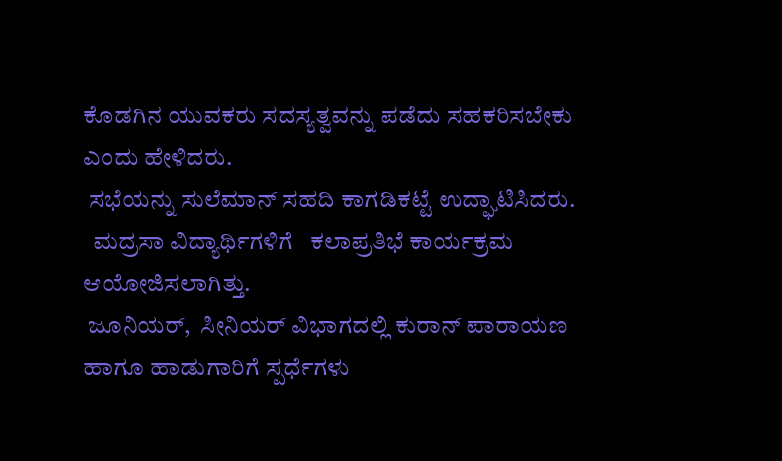ಕೊಡಗಿನ ಯುವಕರು ಸದಸ್ಯತ್ವವನ್ನು ಪಡೆದು ಸಹಕರಿಸಬೇಕು ಎಂದು ಹೇಳಿದರು.
 ಸಭೆಯನ್ನು ಸುಲೆಮಾನ್ ಸಹದಿ ಕಾಗಡಿಕಟ್ಟೆ ಉದ್ಘಾಟಿಸಿದರು.
  ಮದ್ರಸಾ ವಿದ್ಯಾರ್ಥಿಗಳಿಗೆ   ಕಲಾಪ್ರತಿಭೆ ಕಾರ್ಯಕ್ರಮ ಆಯೋಜಿಸಲಾಗಿತ್ತು.
 ಜೂನಿಯರ್,  ಸೀನಿಯರ್ ವಿಭಾಗದಲ್ಲಿ ಕುರಾನ್ ಪಾರಾಯಣ   ಹಾಗೂ ಹಾಡುಗಾರಿಗೆ ಸ್ಪರ್ಧೆಗಳು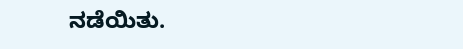ನಡೆಯಿತು.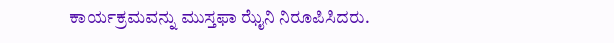ಕಾರ್ಯಕ್ರಮವನ್ನು ಮುಸ್ತಫಾ ಝೈನಿ ನಿರೂಪಿಸಿದರು.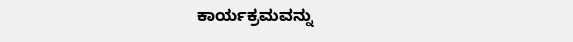ಕಾರ್ಯಕ್ರಮವನ್ನು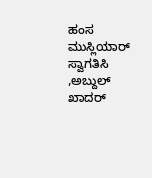ಹಂಸ ಮುಸ್ಲಿಯಾರ್ ಸ್ವಾಗತಿಸಿ ,ಅಬ್ದುಲ್ ಖಾದರ್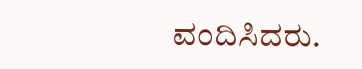ವಂದಿಸಿದರು.